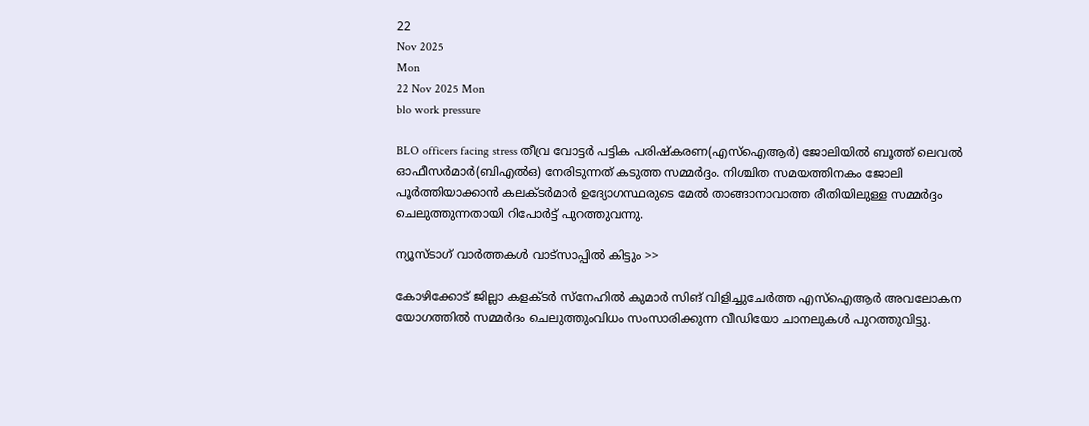22
Nov 2025
Mon
22 Nov 2025 Mon
blo work pressure

BLO officers facing stress തീവ്ര വോട്ടര്‍ പട്ടിക പരിഷ്‌കരണ(എസ്ഐആര്‍) ജോലിയില്‍ ബൂത്ത് ലെവല്‍ ഓഫീസര്‍മാര്‍(ബിഎല്‍ഒ) നേരിടുന്നത് കടുത്ത സമ്മര്‍ദ്ദം. നിശ്ചിത സമയത്തിനകം ജോലി പൂര്‍ത്തിയാക്കാന്‍ കലക്ടര്‍മാര്‍ ഉദ്യോഗസ്ഥരുടെ മേല്‍ താങ്ങാനാവാത്ത രീതിയിലുള്ള സമ്മര്‍ദ്ദം ചെലുത്തുന്നതായി റിപോര്‍ട്ട് പുറത്തുവന്നു.

ന്യൂസ്ടാഗ് വാര്‍ത്തകള്‍ വാട്‌സാപ്പില്‍ കിട്ടും >>

കോഴിക്കോട് ജില്ലാ കളക്ടര്‍ സ്നേഹില്‍ കുമാര്‍ സിങ് വിളിച്ചുചേര്‍ത്ത എസ്ഐആര്‍ അവലോകന യോഗത്തില്‍ സമ്മര്‍ദം ചെലുത്തുംവിധം സംസാരിക്കുന്ന വീഡിയോ ചാനലുകള്‍ പുറത്തുവിട്ടു.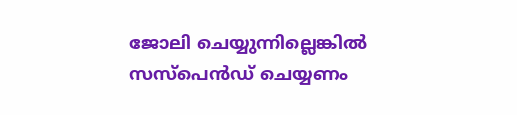ജോലി ചെയ്യുന്നില്ലെങ്കില്‍ സസ്പെന്‍ഡ് ചെയ്യണം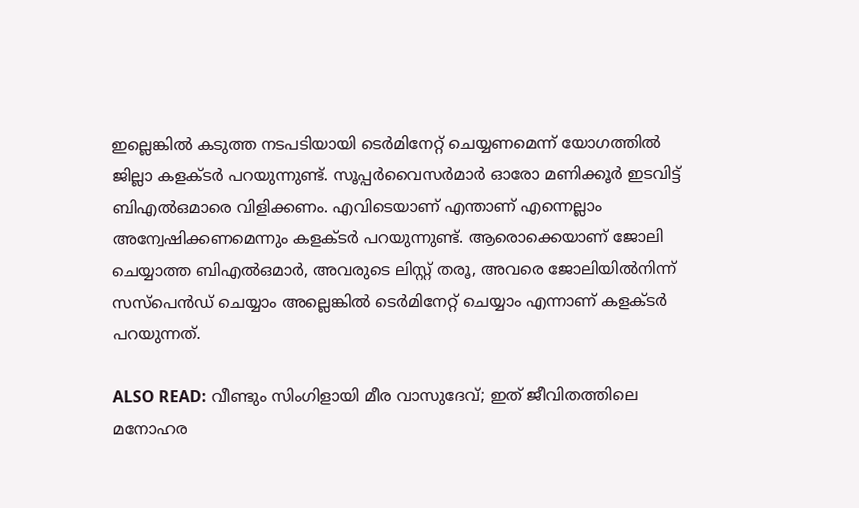ഇല്ലെങ്കില്‍ കടുത്ത നടപടിയായി ടെര്‍മിനേറ്റ് ചെയ്യണമെന്ന് യോഗത്തില്‍ ജില്ലാ കളക്ടര്‍ പറയുന്നുണ്ട്. സൂപ്പര്‍വൈസര്‍മാര്‍ ഓരോ മണിക്കൂര്‍ ഇടവിട്ട് ബിഎല്‍ഒമാരെ വിളിക്കണം. എവിടെയാണ് എന്താണ് എന്നെല്ലാം അന്വേഷിക്കണമെന്നും കളക്ടര്‍ പറയുന്നുണ്ട്. ആരൊക്കെയാണ് ജോലി ചെയ്യാത്ത ബിഎല്‍ഒമാര്‍, അവരുടെ ലിസ്റ്റ് തരൂ, അവരെ ജോലിയില്‍നിന്ന് സസ്പെന്‍ഡ് ചെയ്യാം അല്ലെങ്കില്‍ ടെര്‍മിനേറ്റ് ചെയ്യാം എന്നാണ് കളക്ടര്‍ പറയുന്നത്.

ALSO READ: വീണ്ടും സിംഗിളായി മീര വാസുദേവ്; ഇത് ജീവിതത്തിലെ മനോഹര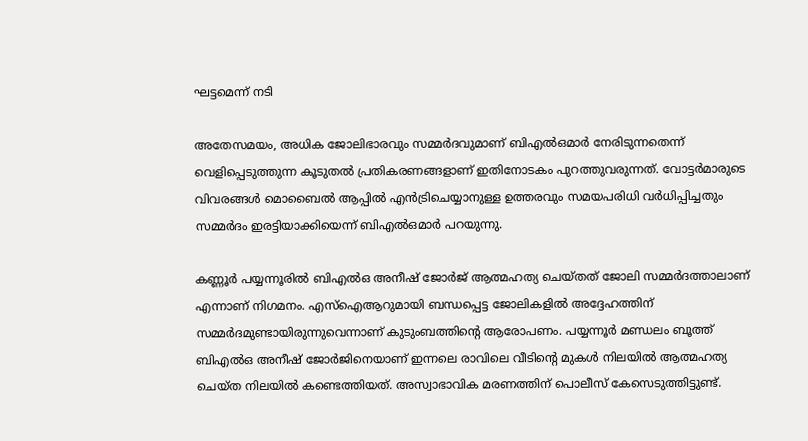ഘട്ടമെന്ന് നടി

അതേസമയം, അധിക ജോലിഭാരവും സമ്മര്‍ദവുമാണ് ബിഎല്‍ഒമാര്‍ നേരിടുന്നതെന്ന് വെളിപ്പെടുത്തുന്ന കൂടുതല്‍ പ്രതികരണങ്ങളാണ് ഇതിനോടകം പുറത്തുവരുന്നത്. വോട്ടര്‍മാരുടെ വിവരങ്ങള്‍ മൊബൈല്‍ ആപ്പില്‍ എന്‍ട്രിചെയ്യാനുള്ള ഉത്തരവും സമയപരിധി വര്‍ധിപ്പിച്ചതും സമ്മര്‍ദം ഇരട്ടിയാക്കിയെന്ന് ബിഎല്‍ഒമാര്‍ പറയുന്നു.

കണ്ണൂര്‍ പയ്യന്നൂരില്‍ ബിഎല്‍ഒ അനീഷ് ജോര്‍ജ് ആത്മഹത്യ ചെയ്തത് ജോലി സമ്മര്‍ദത്താലാണ് എന്നാണ് നിഗമനം. എസ്ഐആറുമായി ബന്ധപ്പെട്ട ജോലികളില്‍ അദ്ദേഹത്തിന് സമ്മര്‍ദമുണ്ടായിരുന്നുവെന്നാണ് കുടുംബത്തിന്റെ ആരോപണം. പയ്യന്നൂര്‍ മണ്ഡലം ബൂത്ത് ബിഎല്‍ഒ അനീഷ് ജോര്‍ജിനെയാണ് ഇന്നലെ രാവിലെ വീടിന്റെ മുകള്‍ നിലയില്‍ ആത്മഹത്യ ചെയ്ത നിലയില്‍ കണ്ടെത്തിയത്. അസ്വാഭാവിക മരണത്തിന് പൊലീസ് കേസെടുത്തിട്ടുണ്ട്.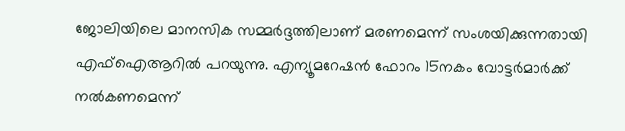ജോലിയിലെ മാനസിക സമ്മര്‍ദ്ദത്തിലാണ് മരണമെന്ന് സംശയിക്കുന്നതായി എഫ്ഐആറില്‍ പറയുന്നു. എന്യൂമറേഷന്‍ ഫോറം 15നകം വോട്ടര്‍മാര്‍ക്ക് നല്‍കണമെന്ന്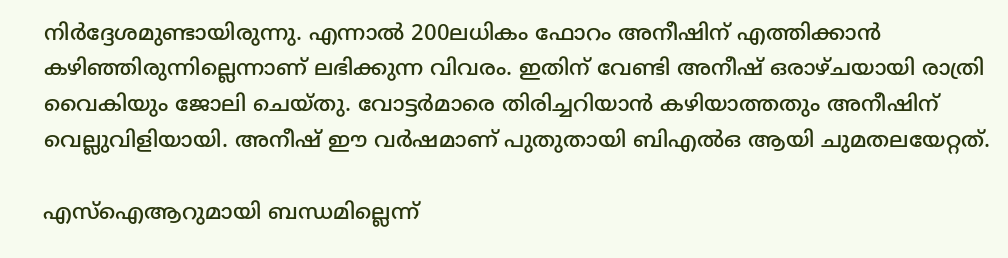നിര്‍ദ്ദേശമുണ്ടായിരുന്നു. എന്നാല്‍ 200ലധികം ഫോറം അനീഷിന് എത്തിക്കാന്‍ കഴിഞ്ഞിരുന്നില്ലെന്നാണ് ലഭിക്കുന്ന വിവരം. ഇതിന് വേണ്ടി അനീഷ് ഒരാഴ്ചയായി രാത്രി വൈകിയും ജോലി ചെയ്തു. വോട്ടര്‍മാരെ തിരിച്ചറിയാന്‍ കഴിയാത്തതും അനീഷിന് വെല്ലുവിളിയായി. അനീഷ് ഈ വര്‍ഷമാണ് പുതുതായി ബിഎല്‍ഒ ആയി ചുമതലയേറ്റത്.

എസ്‌ഐആറുമായി ബന്ധമില്ലെന്ന്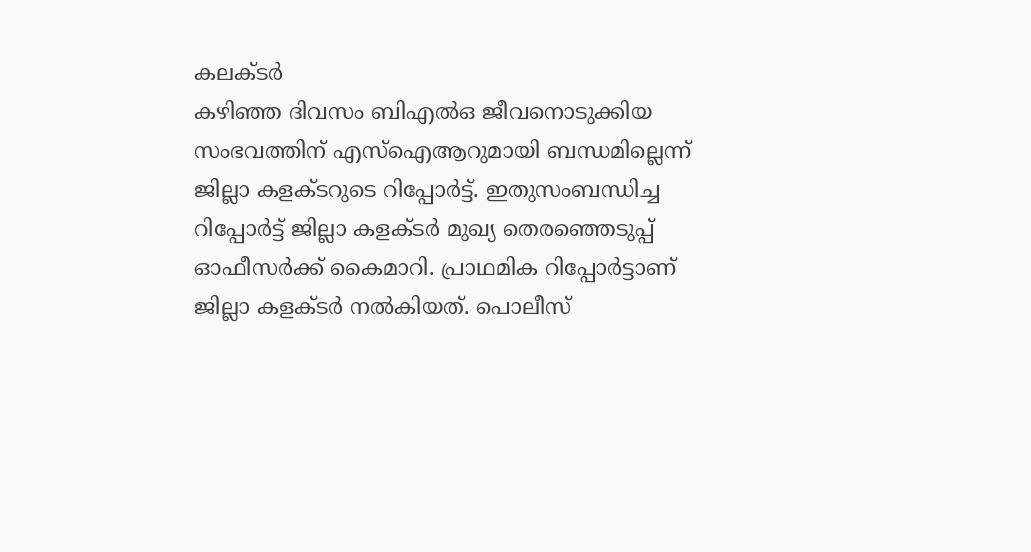കലക്ടര്‍
കഴിഞ്ഞ ദിവസം ബിഎല്‍ഒ ജീവനൊടുക്കിയ സംഭവത്തിന് എസ്ഐആറുമായി ബന്ധമില്ലെന്ന് ജില്ലാ കളക്ടറുടെ റിപ്പോര്‍ട്ട്. ഇതുസംബന്ധിച്ച റിപ്പോര്‍ട്ട് ജില്ലാ കളക്ടര്‍ മുഖ്യ തെരഞ്ഞെടുപ്പ് ഓഫീസര്‍ക്ക് കൈമാറി. പ്രാഥമിക റിപ്പോര്‍ട്ടാണ് ജില്ലാ കളക്ടര്‍ നല്‍കിയത്. പൊലീസ്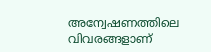അന്വേഷണത്തിലെ വിവരങ്ങളാണ്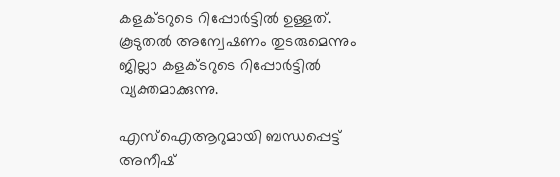കളക്ടറുടെ റിപ്പോര്‍ട്ടില്‍ ഉള്ളത്. കൂടുതല്‍ അന്വേഷണം തുടരുമെന്നും ജില്ലാ കളക്ടറുടെ റിപ്പോര്‍ട്ടില്‍ വ്യക്തമാക്കുന്നു.

എസ്ഐആറുമായി ബന്ധപ്പെട്ട് അനീഷ്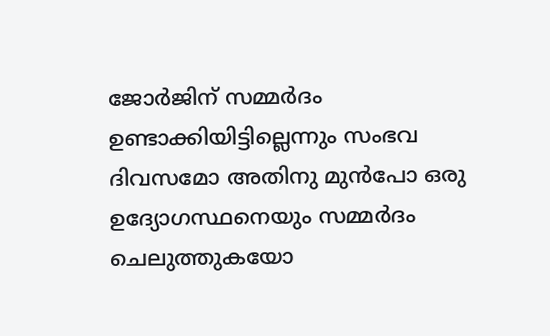ജോര്‍ജിന് സമ്മര്‍ദം ഉണ്ടാക്കിയിട്ടില്ലെന്നും സംഭവ ദിവസമോ അതിനു മുന്‍പോ ഒരു ഉദ്യോഗസ്ഥനെയും സമ്മര്‍ദം ചെലുത്തുകയോ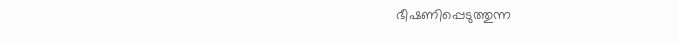ഭീഷണിപ്പെടുത്തുന്ന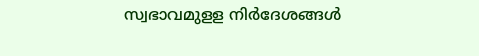സ്വഭാവമുളള നിര്‍ദേശങ്ങള്‍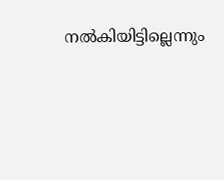നല്‍കിയിട്ടില്ലെന്നും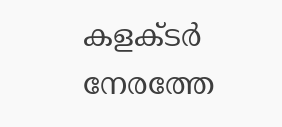കളക്ടര്‍ നേരത്തേ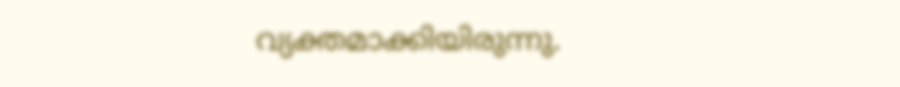വ്യക്തമാക്കിയിരുന്നു.